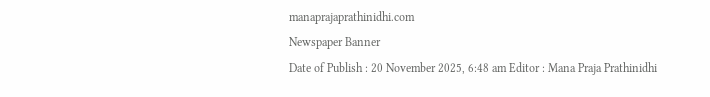manaprajaprathinidhi.com
Newspaper Banner
Date of Publish : 20 November 2025, 6:48 am Editor : Mana Praja Prathinidhi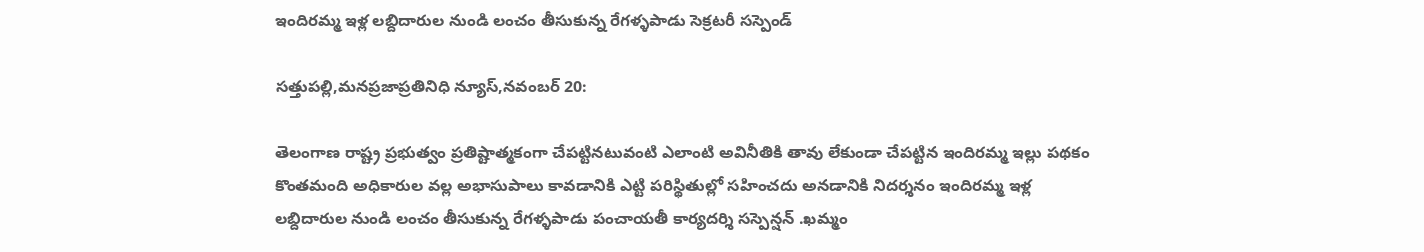ఇందిరమ్మ ఇళ్ల లబ్దిదారుల నుండి లంచం తీసుకున్న రేగళ్ళపాడు సెక్రటరీ సస్పెండ్

సత్తుపల్లి,మనప్రజాప్రతినిధి న్యూస్,నవంబర్ 20:

తెలంగాణ రాష్ట్ర ప్రభుత్వం ప్రతిష్టాత్మకంగా చేపట్టినటువంటి ఎలాంటి అవినీతికి తావు లేకుండా చేపట్టిన ఇందిరమ్మ ఇల్లు పథకం కొంతమంది అధికారుల వల్ల అభాసుపాలు కావడానికి ఎట్టి పరిస్థితుల్లో సహించదు అనడానికి నిదర్శనం ఇందిరమ్మ ఇళ్ల లబ్దిదారుల నుండి లంచం తీసుకున్న రేగళ్ళపాడు పంచాయతీ కార్యదర్శి సస్పెన్షన్ .ఖమ్మం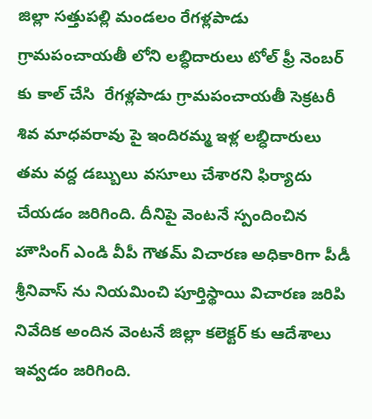జిల్లా సత్తుపల్లి మండలం రేగళ్లపాడు గ్రామపంచాయతీ లోని లబ్ధిదారులు టోల్ ఫ్రీ నెంబర్ కు కాల్ చేసి  రేగళ్లపాడు గ్రామపంచాయతీ సెక్రటరీ శివ మాధవరావు పై ఇందిరమ్మ ఇళ్ల లబ్ధిదారులు తమ వద్ద డబ్బులు వసూలు చేశారని ఫిర్యాదు చేయడం జరిగింది. దీనిపై వెంటనే స్పందించిన హౌసింగ్ ఎండి వీపీ గౌతమ్ విచారణ అధికారిగా పీడీ శ్రీనివాస్ ను నియమించి పూర్తిస్థాయి విచారణ జరిపి నివేదిక అందిన వెంటనే జిల్లా కలెక్టర్ కు ఆదేశాలు ఇవ్వడం జరిగింది.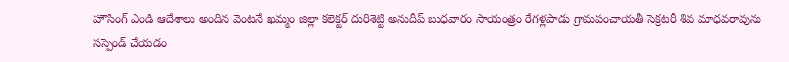హౌసింగ్ ఎండి ఆదేశాలు అందిన వెంటనే ఖమ్మం జిల్లా కలెక్టర్ దురిశెట్టి అనుదీప్ బుధవారం సాయంత్రం రేగళ్లపాడు గ్రామపంచాయతీ సెక్రటరీ శివ మాధవరావును సస్పెండ్ చేయడం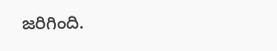జరిగింది.